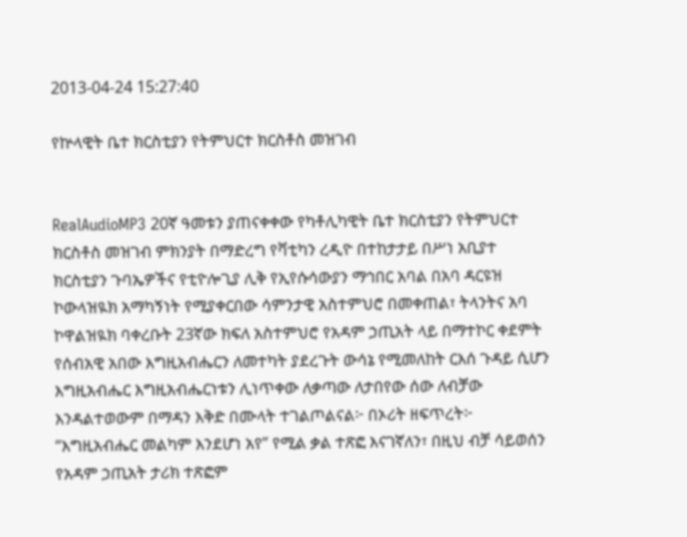2013-04-24 15:27:40

የኵላዊት ቤተ ክርስቲያን የትምህርተ ክርስቶስ መዝገብ


RealAudioMP3 20ኛ ዓመቱን ያጠናቀቀው የካቶሊካዊት ቤተ ክርስቲያን የትምህርተ ክርስቶስ መዝገብ ምክንያት በማድረግ የቫቲካን ረዲዮ በተከታታይ በሥነ አቢያተ ክርስቲያን ጉባኤዎችና የቲዮሎጊያ ሊቅ የኢየሱሳውያን ማኅበር አባል በአባ ዳርዩዝ ኮውላዝዪክ አማካኝነት የሚያቀርበው ሳምንታዊ አስተምህሮ በመቀጠል፣ ትላንትና አባ ኮዋልዝዪክ ባቀረቡት 23ኛው ክፍለ አስተምህሮ የአዳም ኃጢአት ላይ በማተኮር ቀደምት የሰብአዊ አበው እግዚአብሔርን ለመተካት ያደረጉት ውሳኔ የሚመለከት ርእሰ ጉዳይ ሲሆን እግዚአብሔር እግዚአብሔርነቱን ሊነጥቀው ለቃጣው ለታበየው ሰው ለብቻው እንዳልተወውም በማዳን እቅድ በሙላት ተገልጦልናል፦ በኦሪት ዘፍጥረት፦ “እግዚአብሔር መልካም እንደሆነ አየ” የሚል ቃል ተጽፎ እናገኛለን፣ በዚህ ብቻ ሳይወሰን የአዳም ኃጢአት ታሪክ ተጽፎም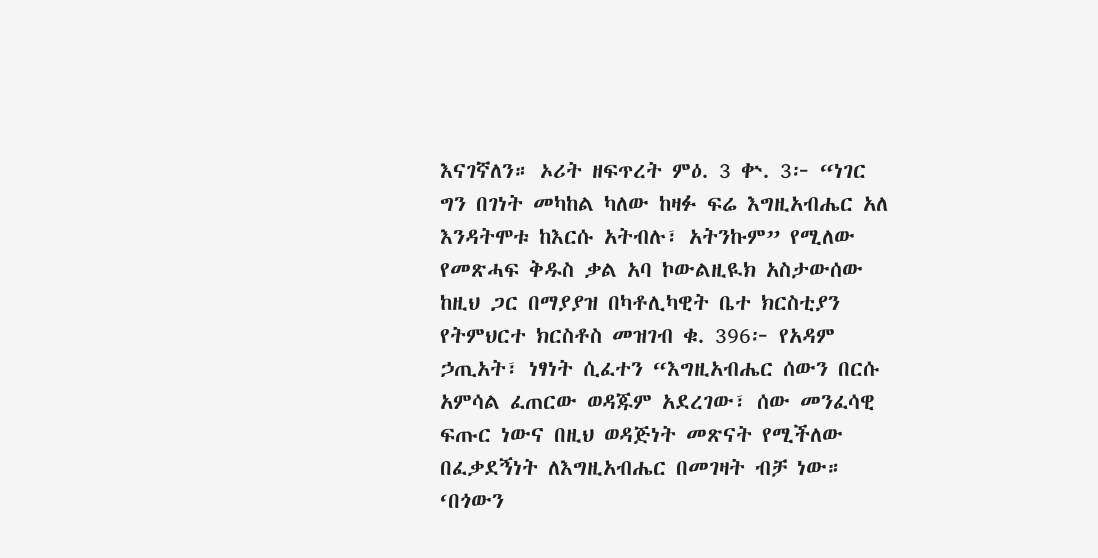እናገኛለን። ኦሪት ዘፍጥረት ምዕ. 3 ቍ. 3፦ “ነገር ግን በገነት መካከል ካለው ከዛፉ ፍሬ እግዚአብሔር አለ እንዳትሞቱ ከእርሱ አትብሉ፣ አትንኩም” የሚለው የመጽሓፍ ቅዱስ ቃል አባ ኮውልዚዪክ አስታውሰው ከዚህ ጋር በማያያዝ በካቶሊካዊት ቤተ ክርስቲያን የትምህርተ ክርስቶስ መዝገብ ቁ. 396፦ የአዳም ኃጢአት፣ ነፃነት ሲፈተን “እግዚአብሔር ሰውን በርሱ አምሳል ፈጠርው ወዳጁም አደረገው፣ ሰው መንፈሳዊ ፍጡር ነውና በዚህ ወዳጅነት መጽናት የሚችለው በፈቃደኝነት ለእግዚአብሔር በመገዛት ብቻ ነው። ‘በጎውን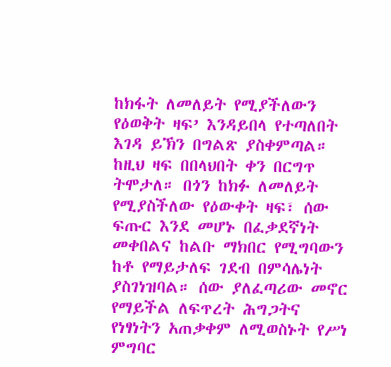ከክፋት ለመለይት የሚያችለውን የዕወቅት ዛፍ’ እንዳይበላ የተጣለበት እገዳ ይኽን በግልጽ ያስቀምጣል። ከዚህ ዛፍ በበላህበት ቀን በርግጥ ትሞታለ። በጎን ከክፉ ለመለይት የሚያስችለው የዕውቀት ዛፍ፣ ሰው ፍጡር እንደ መሆኑ በፈቃደኛነት መቀበልና ከልቡ ማክበር የሚግባውን ከቶ የማይታለፍ ገደብ በምሳሌነት ያስገነዝባል። ሰው ያለፈጣሪው መኖር የማይችል ለፍጥረት ሕግጋትና የነፃነትን አጠቃቀም ለሚወስኑት የሥነ ምግባር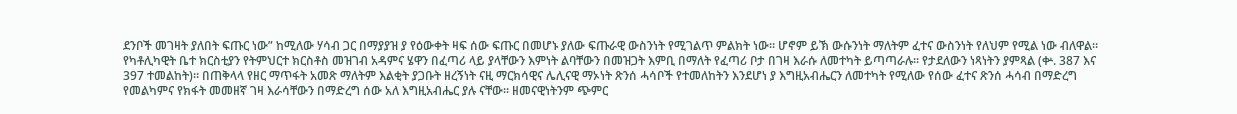ደንቦች መገዛት ያለበት ፍጡር ነው” ከሚለው ሃሳብ ጋር በማያያዝ ያ የዕውቀት ዛፍ ሰው ፍጡር በመሆኑ ያለው ፍጡራዊ ውስንነት የሚገልጥ ምልክት ነው። ሆኖም ይኽ ውሱንነት ማለትም ፈተና ውስንነት የለህም የሚል ነው ብለዋል።
የካቶሊካዊት ቤተ ክርስቲያን የትምህርተ ክርስቶስ መዝገብ አዳምና ሄዋን በፈጣሪ ላይ ያላቸውን እምነት ልባቸውን በመዝጋት እምቢ በማለት የፈጣሪ ቦታ በገዛ እራሱ ለመተካት ይጣጣራሉ። የታደለውን ነጻነትን ያምጻል (ቍ. 387 እና 397 ተመልከት)። በጠቅላላ የዘር ማጥፋት አመጽ ማለትም እልቂት ያጋቡት ዘረኝነት ናዚ ማርክሳዊና ሌሊናዊ ማኦነት ጽንሰ ሓሳቦች የተመለከትን እንደሆነ ያ እግዚአብሔርን ለመተካት የሚለው የሰው ፈተና ጽንሰ ሓሳብ በማድረግ የመልካምና የክፋት መመዘኛ ገዛ እራሳቸውን በማድረግ ሰው አለ እግዚአብሔር ያሉ ናቸው። ዘመናዊነትንም ጭምር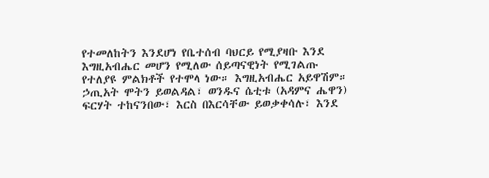የተመለከትን እንደሆነ የቤተሰብ ባህርይ የሚያዛቡ እንደ እግዚአብሔር መሆን የሚለው ሰይጣናዊነት የሚገልጡ የተለያዩ ምልክቶች የተሞላ ነው። እግዚአብሔር አይዋሽም። ኃጢአት ሞትን ይወልዳል፣ ወንዱና ሴቲቱ (አዳምና ሔዋን) ፍርሃት ተከናንበው፣ እርስ በእርሳቸው ይወቃቀሳሉ፣ እንደ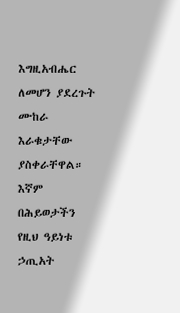እግዚአብሔር ለመሆን ያደረጉት ሙከራ እራቁታቸው ያስቀራቸዋል። እኛም በሕይወታችን የዚህ ዓይነቱ ኃጢአት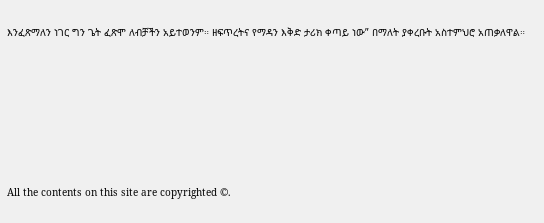እንፈጽማለን ነገር ግን ጌት ፈጽሞ ለብቻችን አይተወንም። ዘፍጥረትና የማዳን እቅድ ታሪክ ቀጣይ ነው” በማለት ያቀረቡት አስተምህሮ አጠቃለዋል።







All the contents on this site are copyrighted ©.